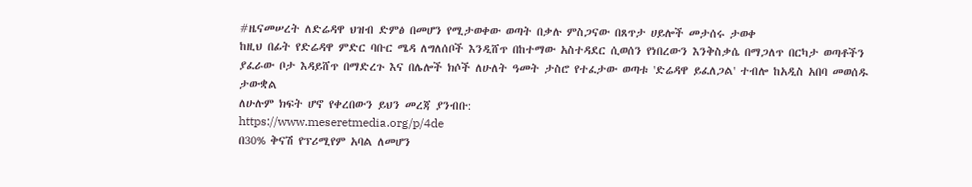#ዜናመሠረት ለድሬዳዋ ህዝብ ድምፅ በመሆን የሚታወቀው ወጣት በቃሉ ምስጋናው በጸጥታ ሀይሎች መታሰሩ ታወቀ
ከዚህ በፊት የድሬዳዋ ምድር ባቡር ሜዳ ለግለሰቦች እንዲሸጥ በከተማው አስተዳደር ሲወሰን የነበረውን እንቅስቃሴ በማጋለጥ በርካታ ወጣቶችን ያፈራው ቦታ እዳይሸጥ በማድረጉ እና በሌሎች ክሶች ለሁለት ዓመት ታስሮ የተፈታው ወጣቱ 'ድሬዳዋ ይፈለጋል' ተብሎ ከአዲስ አበባ መወሰዱ ታውቋል
ለሁሉም ክፍት ሆኖ የቀረበውን ይህን መረጃ ያንብቡ:
https://www.meseretmedia.org/p/4de
በ30% ቅናሽ የፕሪሚየም አባል ለመሆን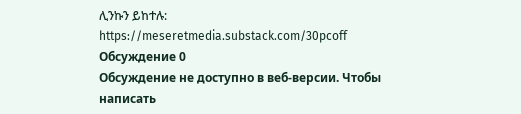ሊንኩን ይከተሉ:
https://meseretmedia.substack.com/30pcoff
Обсуждение 0
Обсуждение не доступно в веб-версии. Чтобы написать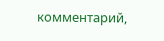комментарий,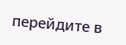перейдите в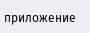приложение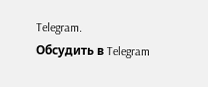Telegram.
Обсудить в Telegram